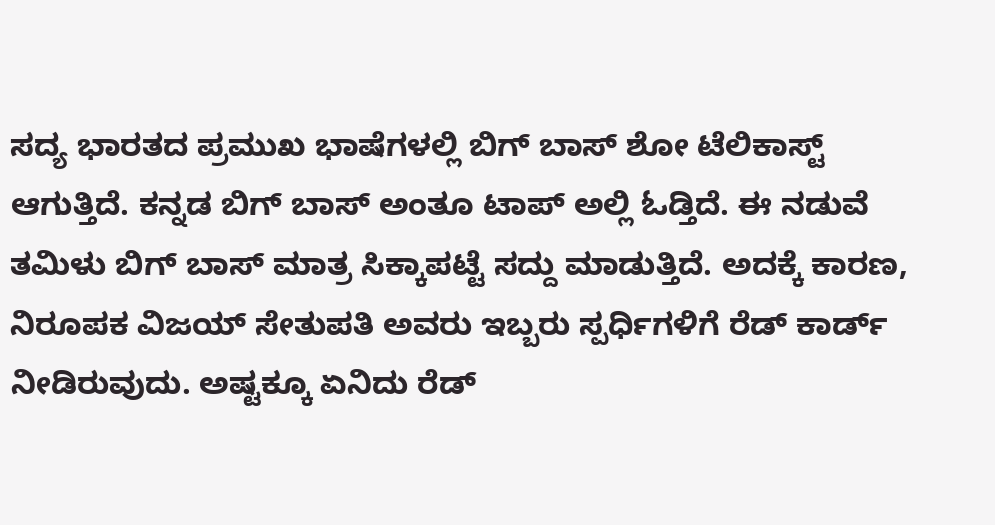ಸದ್ಯ ಭಾರತದ ಪ್ರಮುಖ ಭಾಷೆಗಳಲ್ಲಿ ಬಿಗ್ ಬಾಸ್ ಶೋ ಟೆಲಿಕಾಸ್ಟ್ ಆಗುತ್ತಿದೆ. ಕನ್ನಡ ಬಿಗ್ ಬಾಸ್ ಅಂತೂ ಟಾಪ್ ಅಲ್ಲಿ ಓಡ್ತಿದೆ. ಈ ನಡುವೆ ತಮಿಳು ಬಿಗ್ ಬಾಸ್ ಮಾತ್ರ ಸಿಕ್ಕಾಪಟ್ಟೆ ಸದ್ದು ಮಾಡುತ್ತಿದೆ. ಅದಕ್ಕೆ ಕಾರಣ, ನಿರೂಪಕ ವಿಜಯ್ ಸೇತುಪತಿ ಅವರು ಇಬ್ಬರು ಸ್ಪರ್ಧಿಗಳಿಗೆ ರೆಡ್ ಕಾರ್ಡ್ ನೀಡಿರುವುದು. ಅಷ್ಟಕ್ಕೂ ಏನಿದು ರೆಡ್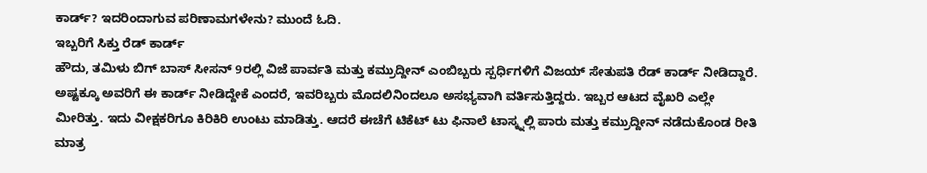ಕಾರ್ಡ್? ಇದರಿಂದಾಗುವ ಪರಿಣಾಮಗಳೇನು? ಮುಂದೆ ಓದಿ.
ಇಬ್ಬರಿಗೆ ಸಿಕ್ತು ರೆಡ್ ಕಾರ್ಡ್
ಹೌದು, ತಮಿಳು ಬಿಗ್ ಬಾಸ್ ಸೀಸನ್ 9ರಲ್ಲಿ ವಿಜೆ ಪಾರ್ವತಿ ಮತ್ತು ಕಮ್ರುದ್ದೀನ್ ಎಂಬಿಬ್ಬರು ಸ್ಪರ್ಧಿಗಳಿಗೆ ವಿಜಯ್ ಸೇತುಪತಿ ರೆಡ್ ಕಾರ್ಡ್ ನೀಡಿದ್ದಾರೆ. ಅಷ್ಟಕ್ಕೂ ಅವರಿಗೆ ಈ ಕಾರ್ಡ್ ನೀಡಿದ್ದೇಕೆ ಎಂದರೆ, ಇವರಿಬ್ಬರು ಮೊದಲಿನಿಂದಲೂ ಅಸಭ್ಯವಾಗಿ ವರ್ತಿಸುತ್ತಿದ್ದರು. ಇಬ್ಬರ ಆಟದ ವೈಖರಿ ಎಲ್ಲೇ ಮೀರಿತ್ತು. ಇದು ವೀಕ್ಷಕರಿಗೂ ಕಿರಿಕಿರಿ ಉಂಟು ಮಾಡಿತ್ತು. ಆದರೆ ಈಚೆಗೆ ಟಿಕೆಟ್ ಟು ಫಿನಾಲೆ ಟಾಸ್ಕ್ನಲ್ಲಿ ಪಾರು ಮತ್ತು ಕಮ್ರುದ್ದೀನ್ ನಡೆದುಕೊಂಡ ರೀತಿ ಮಾತ್ರ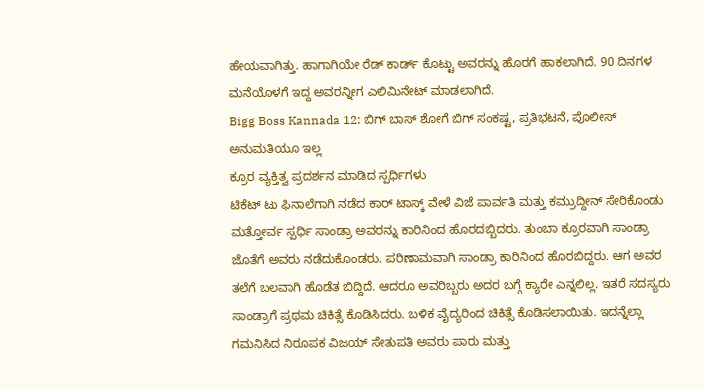ಹೇಯವಾಗಿತ್ತು. ಹಾಗಾಗಿಯೇ ರೆಡ್ ಕಾರ್ಡ್ ಕೊಟ್ಟು ಅವರನ್ನು ಹೊರಗೆ ಹಾಕಲಾಗಿದೆ. 90 ದಿನಗಳ ಮನೆಯೊಳಗೆ ಇದ್ದ ಅವರನ್ನೀಗ ಎಲಿಮಿನೇಟ್ ಮಾಡಲಾಗಿದೆ.
Bigg Boss Kannada 12: ಬಿಗ್ ಬಾಸ್ ಶೋಗೆ ಬಿಗ್ ಸಂಕಷ್ಟ, ಪ್ರತಿಭಟನೆ, ಪೊಲೀಸ್ ಅನುಮತಿಯೂ ಇಲ್ಲ
ಕ್ರೂರ ವ್ಯಕ್ತಿತ್ವ ಪ್ರದರ್ಶನ ಮಾಡಿದ ಸ್ಪರ್ಧಿಗಳು
ಟಿಕೆಟ್ ಟು ಫಿನಾಲೆಗಾಗಿ ನಡೆದ ಕಾರ್ ಟಾಸ್ಕ್ ವೇಳೆ ವಿಜೆ ಪಾರ್ವತಿ ಮತ್ತು ಕಮ್ರುದ್ದೀನ್ ಸೇರಿಕೊಂಡು ಮತ್ತೋರ್ವ ಸ್ಪರ್ಧಿ ಸಾಂಡ್ರಾ ಅವರನ್ನು ಕಾರಿನಿಂದ ಹೊರದಬ್ಬಿದರು. ತುಂಬಾ ಕ್ರೂರವಾಗಿ ಸಾಂಡ್ರಾ ಜೊತೆಗೆ ಅವರು ನಡೆದುಕೊಂಡರು. ಪರಿಣಾಮವಾಗಿ ಸಾಂಡ್ರಾ ಕಾರಿನಿಂದ ಹೊರಬಿದ್ದರು. ಆಗ ಅವರ ತಲೆಗೆ ಬಲವಾಗಿ ಹೊಡೆತ ಬಿದ್ದಿದೆ. ಆದರೂ ಅವರಿಬ್ಬರು ಅದರ ಬಗ್ಗೆ ಕ್ಯಾರೇ ಎನ್ನಲಿಲ್ಲ. ಇತರೆ ಸದಸ್ಯರು ಸಾಂಡ್ರಾಗೆ ಪ್ರಥಮ ಚಿಕಿತ್ಸೆ ಕೊಡಿಸಿದರು. ಬಳಿಕ ವೈದ್ಯರಿಂದ ಚಿಕಿತ್ಸೆ ಕೊಡಿಸಲಾಯಿತು. ಇದನ್ನೆಲ್ಲಾ ಗಮನಿಸಿದ ನಿರೂಪಕ ವಿಜಯ್ ಸೇತುಪತಿ ಅವರು ಪಾರು ಮತ್ತು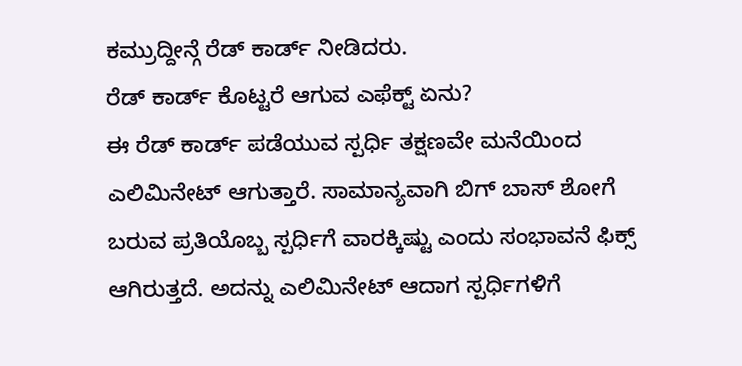ಕಮ್ರುದ್ದೀನ್ಗೆ ರೆಡ್ ಕಾರ್ಡ್ ನೀಡಿದರು.
ರೆಡ್ ಕಾರ್ಡ್ ಕೊಟ್ಟರೆ ಆಗುವ ಎಫೆಕ್ಟ್ ಏನು?
ಈ ರೆಡ್ ಕಾರ್ಡ್ ಪಡೆಯುವ ಸ್ಪರ್ಧಿ ತಕ್ಷಣವೇ ಮನೆಯಿಂದ ಎಲಿಮಿನೇಟ್ ಆಗುತ್ತಾರೆ. ಸಾಮಾನ್ಯವಾಗಿ ಬಿಗ್ ಬಾಸ್ ಶೋಗೆ ಬರುವ ಪ್ರತಿಯೊಬ್ಬ ಸ್ಪರ್ಧಿಗೆ ವಾರಕ್ಕಿಷ್ಟು ಎಂದು ಸಂಭಾವನೆ ಫಿಕ್ಸ್ ಆಗಿರುತ್ತದೆ. ಅದನ್ನು ಎಲಿಮಿನೇಟ್ ಆದಾಗ ಸ್ಪರ್ಧಿಗಳಿಗೆ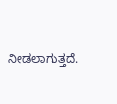ನೀಡಲಾಗುತ್ತದೆ.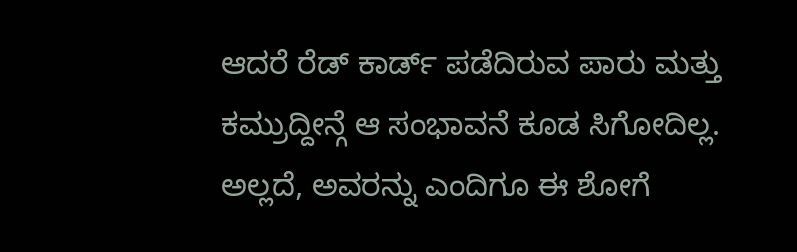ಆದರೆ ರೆಡ್ ಕಾರ್ಡ್ ಪಡೆದಿರುವ ಪಾರು ಮತ್ತು ಕಮ್ರುದ್ದೀನ್ಗೆ ಆ ಸಂಭಾವನೆ ಕೂಡ ಸಿಗೋದಿಲ್ಲ. ಅಲ್ಲದೆ, ಅವರನ್ನು ಎಂದಿಗೂ ಈ ಶೋಗೆ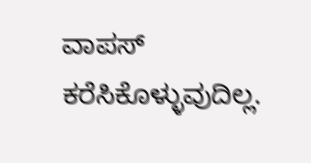ವಾಪಸ್ ಕರೆಸಿಕೊಳ್ಳುವುದಿಲ್ಲ.